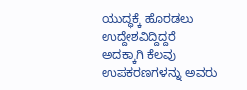ಯುದ್ಧಕ್ಕೆ ಹೊರಡಲು ಉದ್ದೇಶವಿದ್ದಿದ್ದರೆ ಅದಕ್ಕಾಗಿ ಕೆಲವು ಉಪಕರಣಗಳನ್ನು ಅವರು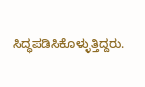ಸಿದ್ಧಪಡಿಸಿಕೊಳ್ಳುತ್ತಿದ್ದರು.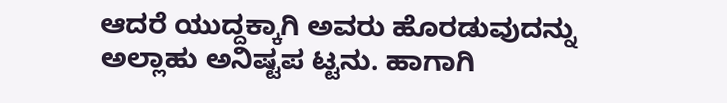ಆದರೆ ಯುದ್ದಕ್ಕಾಗಿ ಅವರು ಹೊರಡುವುದನ್ನು ಅಲ್ಲಾಹು ಅನಿಷ್ಟಪ ಟ್ಟನು. ಹಾಗಾಗಿ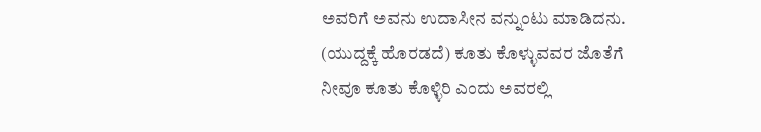ಅವರಿಗೆ ಅವನು ಉದಾಸೀನ ವನ್ನುಂಟು ಮಾಡಿದನು. (ಯುದ್ದಕ್ಕೆ ಹೊರಡದೆ) ಕೂತು ಕೊಳ್ಳುವವರ ಜೊತೆಗೆ ನೀವೂ ಕೂತು ಕೊಳ್ಳಿರಿ ಎಂದು ಅವರಲ್ಲಿ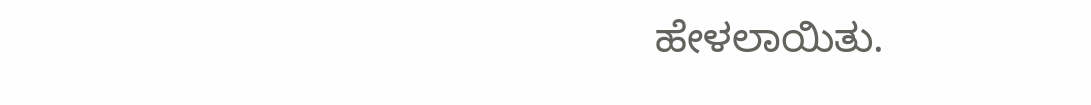ಹೇಳಲಾಯಿತು.